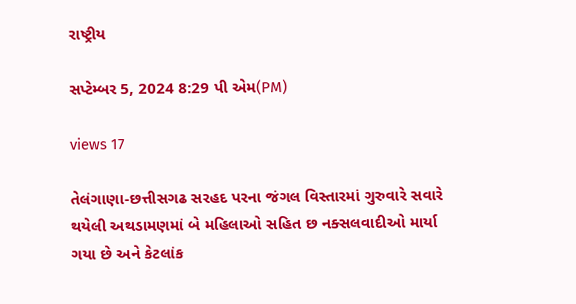રાષ્ટ્રીય

સપ્ટેમ્બર 5, 2024 8:29 પી એમ(PM)

views 17

તેલંગાણા-છત્તીસગઢ સરહદ પરના જંગલ વિસ્તારમાં ગુરુવારે સવારે થયેલી અથડામણમાં બે મહિલાઓ સહિત છ નક્સલવાદીઓ માર્યા ગયા છે અને કેટલાંક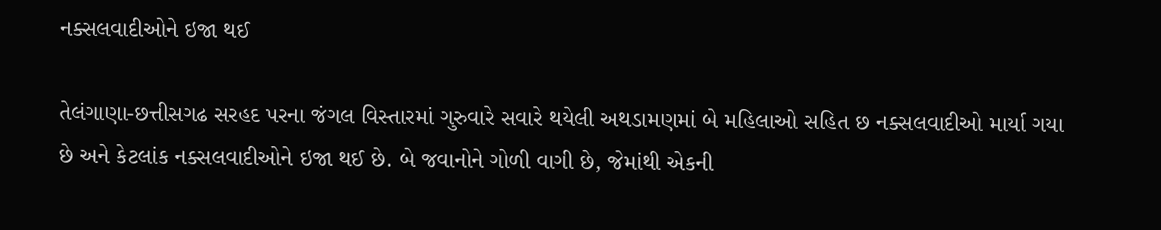નક્સલવાદીઓને ઇજા થઈ

તેલંગાણા-છત્તીસગઢ સરહદ પરના જંગલ વિસ્તારમાં ગુરુવારે સવારે થયેલી અથડામણમાં બે મહિલાઓ સહિત છ નક્સલવાદીઓ માર્યા ગયા છે અને કેટલાંક નક્સલવાદીઓને ઇજા થઈ છે. બે જવાનોને ગોળી વાગી છે, જેમાંથી એકની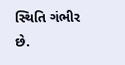સ્થિતિ ગંભીર છે.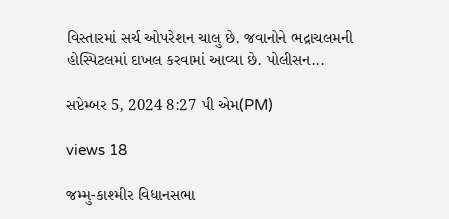વિસ્તારમાં સર્ચ ઓપરેશન ચાલુ છે. જવાનોને ભદ્રાચલમની હોસ્પિટલમાં દાખલ કરવામાં આવ્યા છે. પોલીસન...

સપ્ટેમ્બર 5, 2024 8:27 પી એમ(PM)

views 18

જમ્મુ-કાશ્મીર વિધાનસભા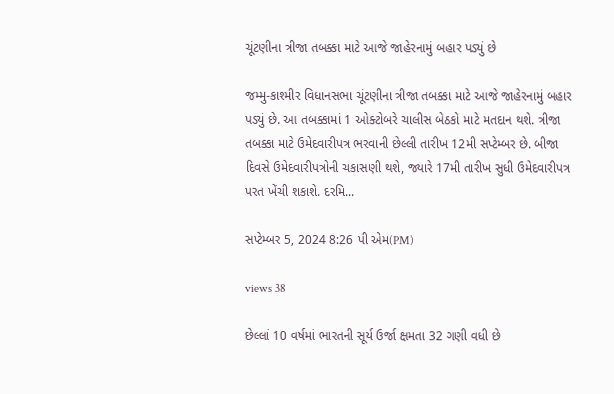ચૂંટણીના ત્રીજા તબક્કા માટે આજે જાહેરનામું બહાર પડ્યું છે

જમ્મુ-કાશ્મીર વિધાનસભા ચૂંટણીના ત્રીજા તબક્કા માટે આજે જાહેરનામું બહાર પડ્યું છે. આ તબક્કામાં 1 ઓક્ટોબરે ચાલીસ બેઠકો માટે મતદાન થશે. ત્રીજા તબક્કા માટે ઉમેદવારીપત્ર ભરવાની છેલ્લી તારીખ 12મી સપ્ટેમ્બર છે. બીજા દિવસે ઉમેદવારીપત્રોની ચકાસણી થશે, જ્યારે 17મી તારીખ સુધી ઉમેદવારીપત્ર પરત ખેંચી શકાશે. દરમિ...

સપ્ટેમ્બર 5, 2024 8:26 પી એમ(PM)

views 38

છેલ્લાં 10 વર્ષમાં ભારતની સૂર્ય ઉર્જા ક્ષમતા 32 ગણી વધી છે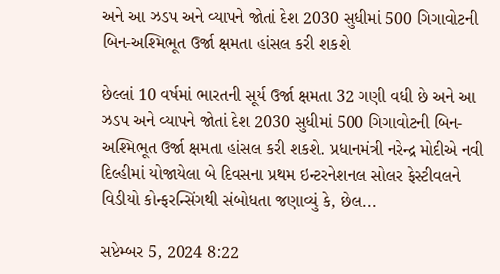અને આ ઝડપ અને વ્યાપને જોતાં દેશ 2030 સુધીમાં 500 ગિગાવોટની બિન-અશ્મિભૂત ઉર્જા ક્ષમતા હાંસલ કરી શકશે

છેલ્લાં 10 વર્ષમાં ભારતની સૂર્ય ઉર્જા ક્ષમતા 32 ગણી વધી છે અને આ ઝડપ અને વ્યાપને જોતાં દેશ 2030 સુધીમાં 500 ગિગાવોટની બિન-અશ્મિભૂત ઉર્જા ક્ષમતા હાંસલ કરી શકશે. પ્રધાનમંત્રી નરેન્દ્ર મોદીએ નવી દિલ્હીમાં યોજાયેલા બે દિવસના પ્રથમ ઇન્ટરનેશનલ સોલર ફેસ્ટીવલને વિડીયો કોન્ફરન્સિંગથી સંબોધતા જણાવ્યું કે, છેલ...

સપ્ટેમ્બર 5, 2024 8:22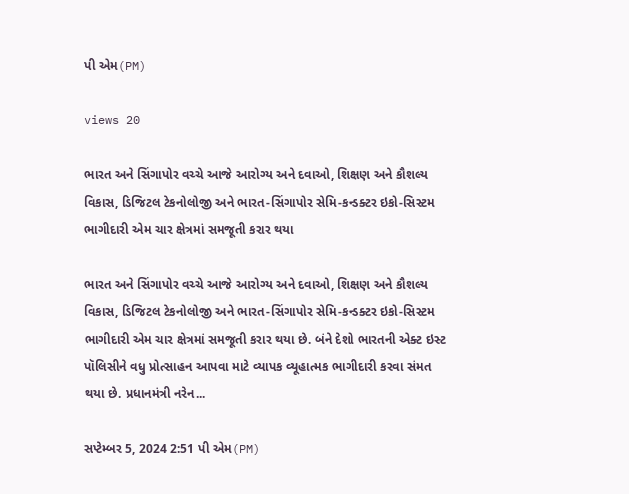પી એમ(PM)

views 20

ભારત અને સિંગાપોર વચ્ચે આજે આરોગ્ય અને દવાઓ, શિક્ષણ અને કૌશલ્ય વિકાસ, ડિજિટલ ટેકનોલોજી અને ભારત-સિંગાપોર સેમિ-કન્ડક્ટર ઇકો-સિસ્ટમ ભાગીદારી એમ ચાર ક્ષેત્રમાં સમજૂતી કરાર થયા

ભારત અને સિંગાપોર વચ્ચે આજે આરોગ્ય અને દવાઓ, શિક્ષણ અને કૌશલ્ય વિકાસ, ડિજિટલ ટેકનોલોજી અને ભારત-સિંગાપોર સેમિ-કન્ડક્ટર ઇકો-સિસ્ટમ ભાગીદારી એમ ચાર ક્ષેત્રમાં સમજૂતી કરાર થયા છે. બંને દેશો ભારતની એક્ટ ઇસ્ટ પૉલિસીને વધુ પ્રોત્સાહન આપવા માટે વ્યાપક વ્યૂહાત્મક ભાગીદારી કરવા સંમત થયા છે. પ્રધાનમંત્રી નરેન...

સપ્ટેમ્બર 5, 2024 2:51 પી એમ(PM)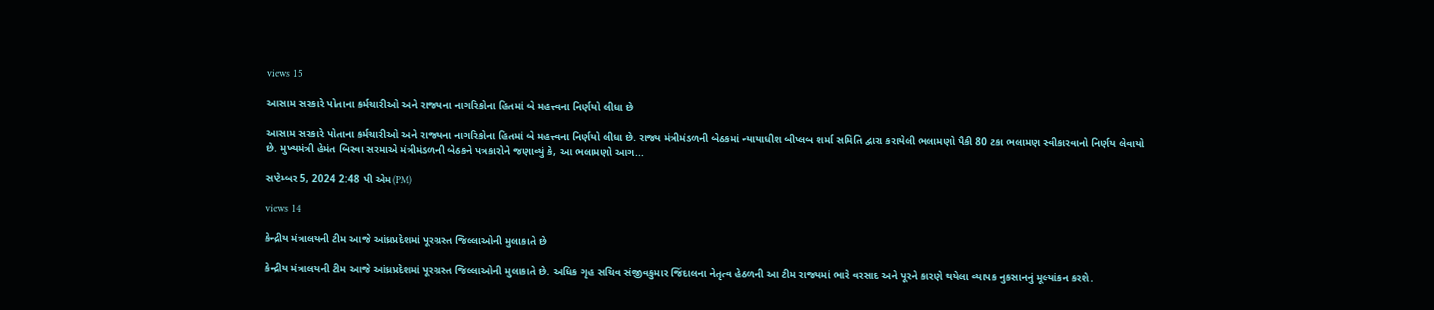views 15

આસામ સરકારે પોતાના કર્મચારીઓ અને રાજ્યના નાગરિકોના હિતમાં બે મહત્ત્વના નિર્ણયો લીધા છે

આસામ સરકારે પોતાના કર્મચારીઓ અને રાજ્યના નાગરિકોના હિતમાં બે મહત્ત્વના નિર્ણયો લીધા છે. રાજ્ય મંત્રીમંડળની બેઠકમાં ન્યાયાધીશ બીપ્લબ શર્મા સમિતિ દ્વારા કરાયેલી ભલામણો પૈકી 80 ટકા ભલામણ સ્વીકારવાનો નિર્ણય લેવાયો છે. મુખ્યમંત્રી હેમંત બિસ્વા સરમાએ મંત્રીમંડળની બેઠકને પત્રકારોને જણાવ્યું કે, આ ભલામણો આગ...

સપ્ટેમ્બર 5, 2024 2:48 પી એમ(PM)

views 14

કેન્દ્રીય મંત્રાલયની ટીમ આજે આંધ્રપ્રદેશમાં પૂરગ્રસ્ત જિલ્લાઓની મુલાકાતે છે

કેન્દ્રીય મંત્રાલયની ટીમ આજે આંધ્રપ્રદેશમાં પૂરગ્રસ્ત જિલ્લાઓની મુલાકાતે છે. અધિક ગૃહ સચિવ સંજીવકુમાર જિંદાલના નેતૃત્વ હેઠળની આ ટીમ રાજ્યમાં ભારે વરસાદ અને પૂરને કારણે થયેલા વ્યાપક નુકસાનનું મૂલ્યાંકન કરશે.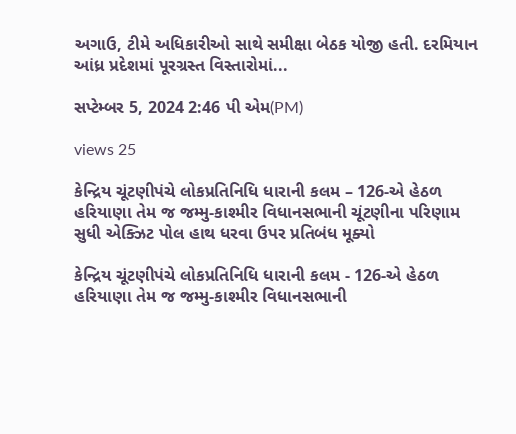અગાઉ, ટીમે અધિકારીઓ સાથે સમીક્ષા બેઠક યોજી હતી. દરમિયાન આંધ્ર પ્રદેશમાં પૂરગ્રસ્ત વિસ્તારોમાં...

સપ્ટેમ્બર 5, 2024 2:46 પી એમ(PM)

views 25

કેન્દ્રિય ચૂંટણીપંચે લોકપ્રતિનિધિ ધારાની કલમ – 126-એ હેઠળ હરિયાણા તેમ જ જમ્મુ-કાશ્મીર વિધાનસભાની ચૂંટણીના પરિણામ સુધી એક્ઝિટ પોલ હાથ ધરવા ઉપર પ્રતિબંધ મૂક્યો

કેન્દ્રિય ચૂંટણીપંચે લોકપ્રતિનિધિ ધારાની કલમ - 126-એ હેઠળ હરિયાણા તેમ જ જમ્મુ-કાશ્મીર વિધાનસભાની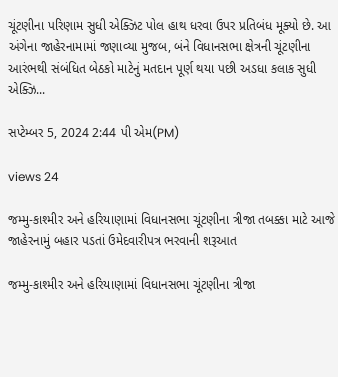ચૂંટણીના પરિણામ સુધી એક્ઝિટ પોલ હાથ ધરવા ઉપર પ્રતિબંધ મૂક્યો છે. આ અંગેના જાહેરનામામાં જણાવ્યા મુજબ, બંને વિધાનસભા ક્ષેત્રની ચૂંટણીના આરંભથી સંબંધિત બેઠકો માટેનું મતદાન પૂર્ણ થયા પછી અડધા કલાક સુધી એક્ઝિ...

સપ્ટેમ્બર 5, 2024 2:44 પી એમ(PM)

views 24

જમ્મુ-કાશ્મીર અને હરિયાણામાં વિધાનસભા ચૂંટણીના ત્રીજા તબક્કા માટે આજે જાહેરનામું બહાર પડતાં ઉમેદવારીપત્ર ભરવાની શરૂઆત

જમ્મુ-કાશ્મીર અને હરિયાણામાં વિધાનસભા ચૂંટણીના ત્રીજા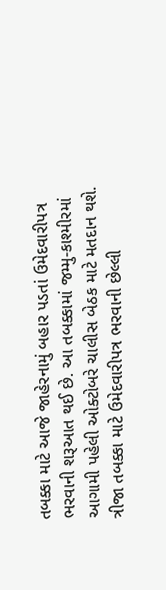તબક્કા માટે આજે જાહેરનામું બહાર પડતાં ઉમેદવારીપત્ર ભરવાની શરૂઆત થઈ છે. આ તબક્કામાં જમ્મુ-કાશ્મીરમાં આગામી પહેલી ઓક્ટોબરે ચાલીસ બેઠક માટે મતદાન થશે. ત્રીજા તબક્કા માટે ઉમેદવારીપત્ર ભરવાની છેલ્લી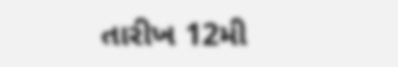તારીખ 12મી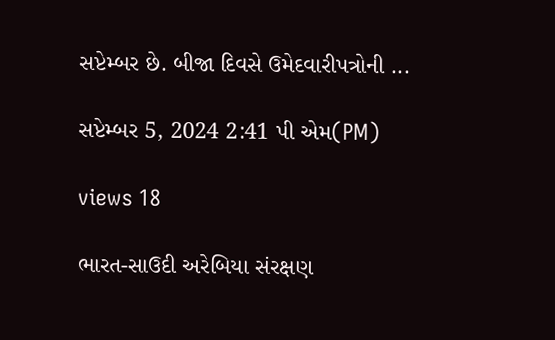સપ્ટેમ્બર છે. બીજા દિવસે ઉમેદવારીપત્રોની ...

સપ્ટેમ્બર 5, 2024 2:41 પી એમ(PM)

views 18

ભારત-સાઉદી અરેબિયા સંરક્ષણ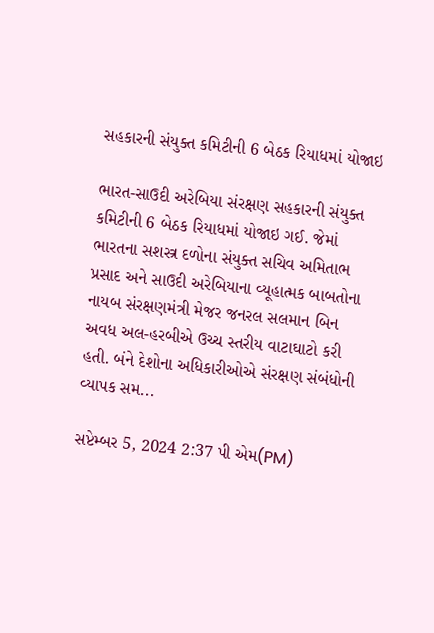સહકારની સંયુક્ત કમિટીની 6 બેઠક રિયાધમાં યોજાઇ

ભારત-સાઉદી અરેબિયા સંરક્ષણ સહકારની સંયુક્ત કમિટીની 6 બેઠક રિયાધમાં યોજાઇ ગઈ. જેમાં ભારતના સશસ્ત્ર દળોના સંયુક્ત સચિવ અમિતાભ પ્રસાદ અને સાઉદી અરેબિયાના વ્યૂહાત્મક બાબતોના નાયબ સંરક્ષણમંત્રી મેજર જનરલ સલમાન બિન અવધ અલ-હરબીએ ઉચ્ચ સ્તરીય વાટાઘાટો કરી હતી. બંને દેશોના અધિકારીઓએ સંરક્ષણ સંબંધોની વ્યાપક સમ...

સપ્ટેમ્બર 5, 2024 2:37 પી એમ(PM)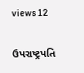views 12

ઉપરાષ્ટ્રપતિ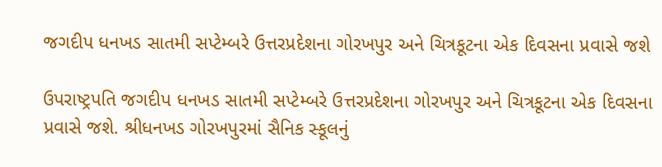જગદીપ ધનખડ સાતમી સપ્ટેમ્બરે ઉત્તરપ્રદેશના ગોરખપુર અને ચિત્રકૂટના એક દિવસના પ્રવાસે જશે

ઉપરાષ્ટ્રપતિ જગદીપ ધનખડ સાતમી સપ્ટેમ્બરે ઉત્તરપ્રદેશના ગોરખપુર અને ચિત્રકૂટના એક દિવસના પ્રવાસે જશે. શ્રીધનખડ ગોરખપુરમાં સૈનિક સ્કૂલનું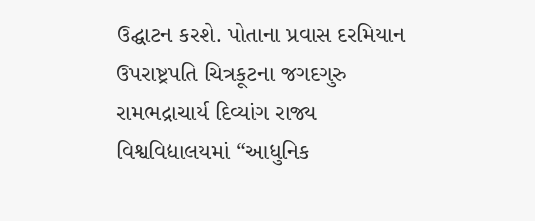ઉદ્ઘાટન કરશે. પોતાના પ્રવાસ દરમિયાન ઉપરાષ્ટ્રપતિ ચિત્રકૂટના જગદગુરુ રામભદ્રાચાર્ય દિવ્યાંગ રાજ્ય વિશ્વવિદ્યાલયમાં “આધુનિક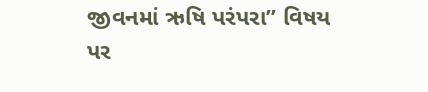જીવનમાં ઋષિ પરંપરા” વિષય પર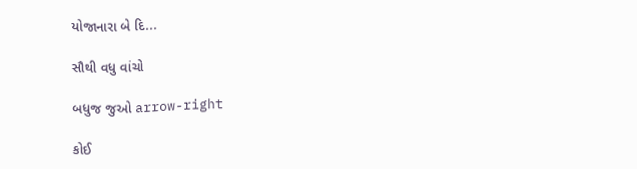યોજાનારા બે દિ...

સૌથી વધુ વાંચો

બધુજ જુઓ arrow-right

કોઈ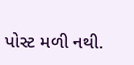પોસ્ટ મળી નથી.